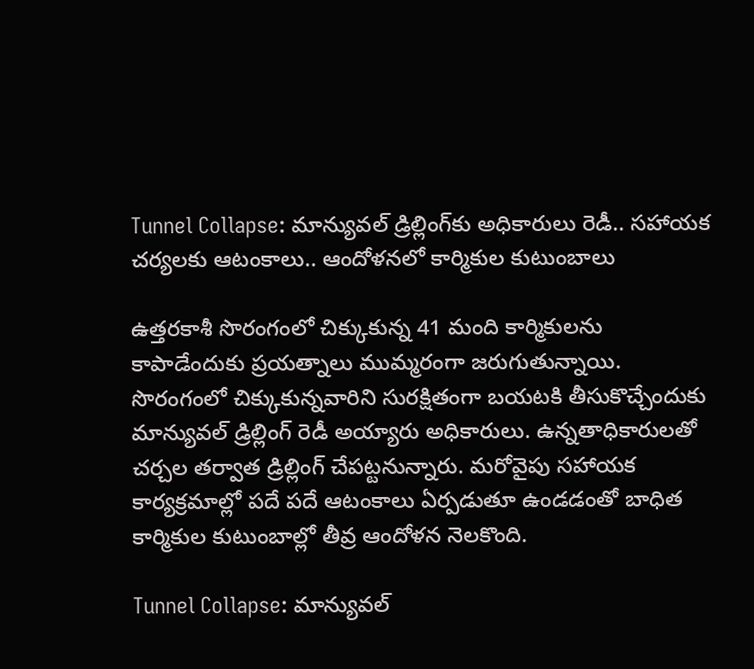Tunnel Collapse: మాన్యువల్‌ డ్రిల్లింగ్‌కు అధికారులు రెడీ.. సహాయక చర్యలకు ఆటంకాలు.. ఆందోళనలో కార్మికుల కుటుంబాలు

ఉత్తరకాశీ సొరంగంలో చిక్కుకున్న 41 మంది కార్మికులను కాపాడేందుకు ప్రయత్నాలు ముమ్మరంగా జరుగుతున్నాయి. సొరంగంలో చిక్కుకున్నవారిని సురక్షితంగా బయటకి తీసుకొచ్చేందుకు మాన్యువల్‌ డ్రిల్లింగ్ రెడీ అయ్యారు అధికారులు. ఉన్నతాధికారులతో చర్చల తర్వాత డ్రిల్లింగ్‌ చేపట్టనున్నారు. మరోవైపు సహాయక కార్యక్రమాల్లో పదే పదే ఆటంకాలు ఏర్పడుతూ ఉండడంతో బాధిత కార్మికుల కుటుంబాల్లో తీవ్ర ఆందోళన నెలకొంది.

Tunnel Collapse: మాన్యువల్‌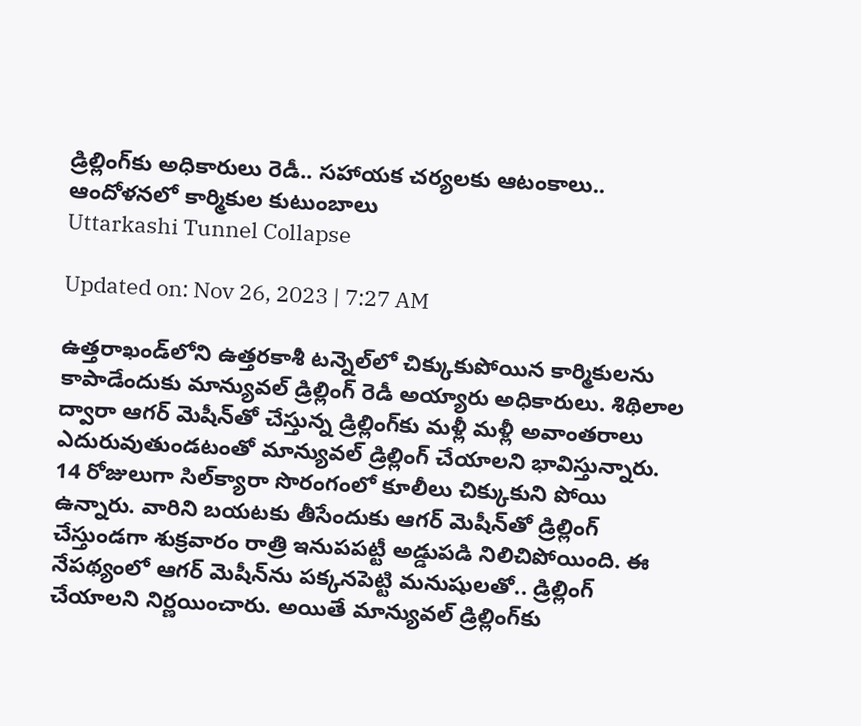డ్రిల్లింగ్‌కు అధికారులు రెడీ.. సహాయక చర్యలకు ఆటంకాలు.. ఆందోళనలో కార్మికుల కుటుంబాలు
Uttarkashi Tunnel Collapse

Updated on: Nov 26, 2023 | 7:27 AM

ఉత్తరాఖండ్‌లోని ఉత్తరకాశీ టన్నెల్‌లో చిక్కుకుపోయిన కార్మికులను కాపాడేందుకు మాన్యువల్‌ డ్రిల్లింగ్ రెడీ అయ్యారు అధికారులు. శిథిలాల ద్వారా ఆగర్‌ మెషీన్‌తో చేస్తున్న డ్రిల్లింగ్‌కు మళ్లీ మళ్లీ అవాంతరాలు ఎదురువుతుండటంతో మాన్యువల్‌ డ్రిల్లింగ్‌ చేయాలని భావిస్తున్నారు. 14 రోజులుగా సిల్‌క్యారా సొరంగంలో కూలీలు చిక్కుకుని పోయి ఉన్నారు. వారిని బయటకు తీసేందుకు ఆగర్‌ మెషీన్‌తో డ్రిల్లింగ్ చేస్తుండగా శుక్రవారం రాత్రి ఇనుపపట్టీ అడ్డుపడి నిలిచిపోయింది. ఈ నేపథ్యంలో ఆగర్‌ మెషీన్‌ను పక్కనపెట్టి మనుషులతో.. డ్రిల్లింగ్ చేయాలని నిర్ణయించారు. అయితే మాన్యువల్ డ్రిల్లింగ్‌కు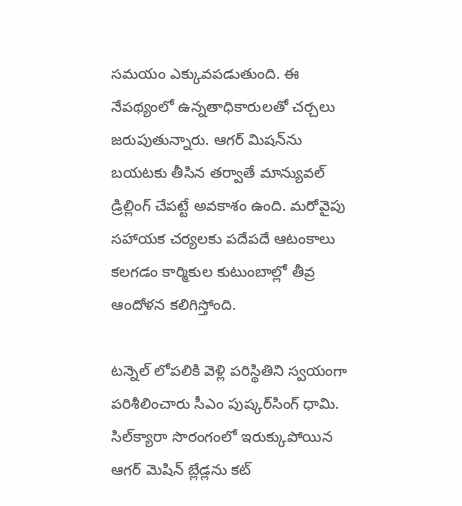సమయం ఎక్కువపడుతుంది. ఈ నేపథ్యంలో ఉన్నతాధికారులతో చర్చలు జరుపుతున్నారు. ఆగర్ మిషన్‌ను బయటకు తీసిన తర్వాతే మాన్యువల్ డ్రిల్లింగ్‌ చేపట్టే అవకాశం ఉంది. మరోవైపు సహాయక చర్యలకు పదేపదే ఆటంకాలు కలగడం కార్మికుల కుటుంబాల్లో తీవ్ర ఆందోళన కలిగిస్తోంది.

టన్నెల్‌ లోపలికి వెళ్లి పరిస్థితిని స్వయంగా పరిశీలించారు సీఎం పుష్కర్‌సింగ్‌ ధామి. సిల్‌క్యారా సొరంగంలో ఇరుక్కుపోయిన ఆగర్‌ మెషిన్‌ బ్లేడ్లను కట్‌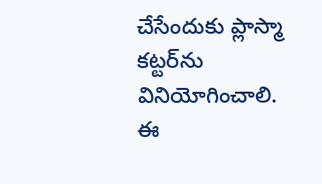చేసేందుకు ప్లాస్మా కట్టర్‌ను వినియోగించాలి. ఈ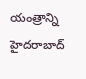యంత్రాన్ని హైదరాబాద్‌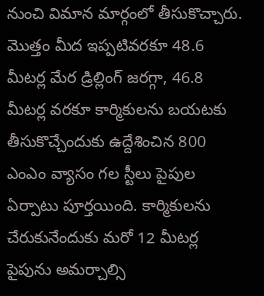నుంచి విమాన మార్గంలో తీసుకొచ్చారు. మొత్తం మీద ఇప్పటివరకూ 48.6 మీటర్ల మేర డ్రిల్లింగ్‌ జరగ్గా, 46.8 మీటర్ల వరకూ కార్మికులను బయటకు తీసుకొచ్చేందుకు ఉద్దేశించిన 800 ఎంఎం వ్యాసం గల స్టీలు పైపుల ఏర్పాటు పూర్తయింది. కార్మికులను చేరుకునేందుకు మరో 12 మీటర్ల పైపును అమర్చాల్సి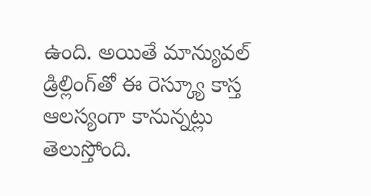ఉంది. అయితే మాన్యువల్‌ డ్రిల్లింగ్‌తో ఈ రెస్క్యూ కాస్త ఆలస్యంగా కానున్నట్లు తెలుస్తోంది.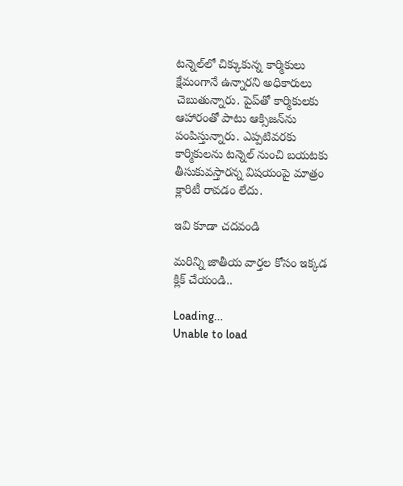టన్నెల్‌లో చిక్కుకున్న కార్మికులు క్షేమంగానే ఉన్నారని అధికారులు చెబుతున్నారు. పైప్‌తో కార్మికులకు ఆహారంతో పాటు ఆక్సిజన్‌ను పంపిస్తున్నారు. ఎప్పటివరకు కార్మికులను టన్నెల్‌ నుంచి బయటకు తీసుకువస్తారన్న విషయంపై మాత్రం క్లారిటీ రావడం లేదు.

ఇవి కూడా చదవండి

మరిన్ని జాతీయ వార్తల కోసం ఇక్కడ క్లిక్ చేయండి..

Loading...
Unable to load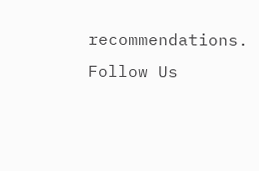recommendations.
Follow Us